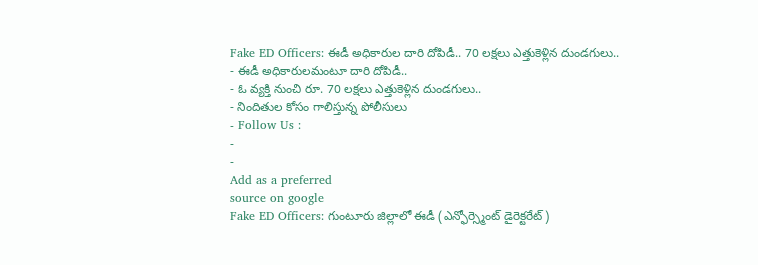Fake ED Officers: ఈడీ అధికారుల దారి దోపిడీ.. 70 లక్షలు ఎత్తుకెళ్లిన దుండగులు..
- ఈడీ అధికారులమంటూ దారి దోపిడీ..
- ఓ వ్యక్తి నుంచి రూ. 70 లక్షలు ఎత్తుకెళ్లిన దుండగులు..
- నిందితుల కోసం గాలిస్తున్న పోలీసులు
- Follow Us :
-
-
Add as a preferred
source on google
Fake ED Officers: గుంటూరు జిల్లాలో ఈడీ (ఎన్ఫోర్స్మెంట్ డైరెక్టరేట్)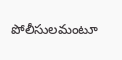పోలీసులమంటూ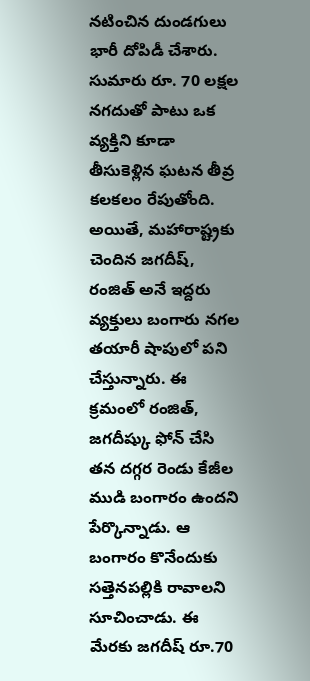నటించిన దుండగులు భారీ దోపిడీ చేశారు. సుమారు రూ. 70 లక్షల నగదుతో పాటు ఒక వ్యక్తిని కూడా తీసుకెళ్లిన ఘటన తీవ్ర కలకలం రేపుతోంది. అయితే, మహారాష్ట్రకు చెందిన జగదీష్, రంజిత్ అనే ఇద్దరు వ్యక్తులు బంగారు నగల తయారీ షాపులో పని చేస్తున్నారు. ఈ క్రమంలో రంజిత్, జగదీష్కు ఫోన్ చేసి తన దగ్గర రెండు కేజీల ముడి బంగారం ఉందని పేర్కొన్నాడు. ఆ బంగారం కొనేందుకు సత్తెనపల్లికి రావాలని సూచించాడు. ఈ మేరకు జగదీష్ రూ.70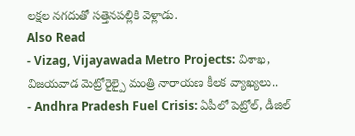లక్షల నగదుతో సత్తెనపల్లికి వెళ్లాడు.
Also Read
- Vizag, Vijayawada Metro Projects: విశాఖ, విజయవాడ మెట్రోరైల్పై మంత్రి నారాయణ కీలక వ్యాఖ్యలు..
- Andhra Pradesh Fuel Crisis: ఏపీలో పెట్రోల్, డీజిల్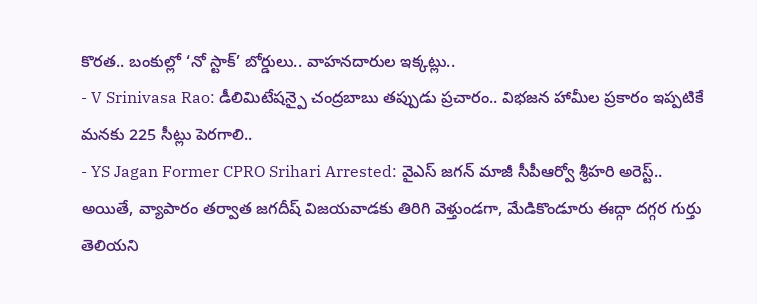కొరత.. బంకుల్లో ‘నో స్టాక్’ బోర్డులు.. వాహనదారుల ఇక్కట్లు..
- V Srinivasa Rao: డీలిమిటేషన్పై చంద్రబాబు తప్పుడు ప్రచారం.. విభజన హామీల ప్రకారం ఇప్పటికే మనకు 225 సీట్లు పెరగాలి..
- YS Jagan Former CPRO Srihari Arrested: వైఎస్ జగన్ మాజీ సీపీఆర్వో శ్రీహరి అరెస్ట్..
అయితే, వ్యాపారం తర్వాత జగదీష్ విజయవాడకు తిరిగి వెళ్తుండగా, మేడికొండూరు ఈద్గా దగ్గర గుర్తు తెలియని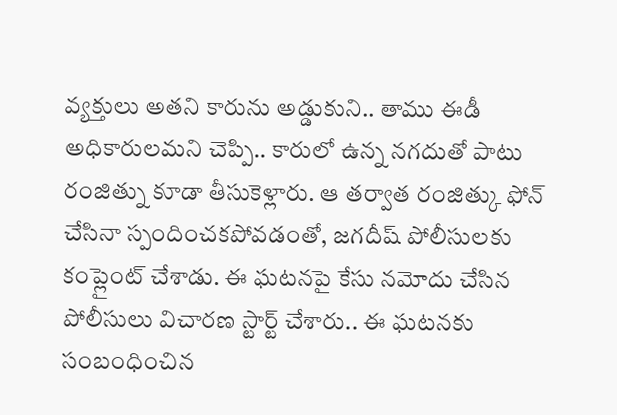వ్యక్తులు అతని కారును అడ్డుకుని.. తాము ఈడీ అధికారులమని చెప్పి.. కారులో ఉన్న నగదుతో పాటు రంజిత్ను కూడా తీసుకెళ్లారు. ఆ తర్వాత రంజిత్కు ఫోన్ చేసినా స్పందించకపోవడంతో, జగదీష్ పోలీసులకు కంప్లైంట్ చేశాడు. ఈ ఘటనపై కేసు నమోదు చేసిన పోలీసులు విచారణ స్టార్ట్ చేశారు.. ఈ ఘటనకు సంబంధించిన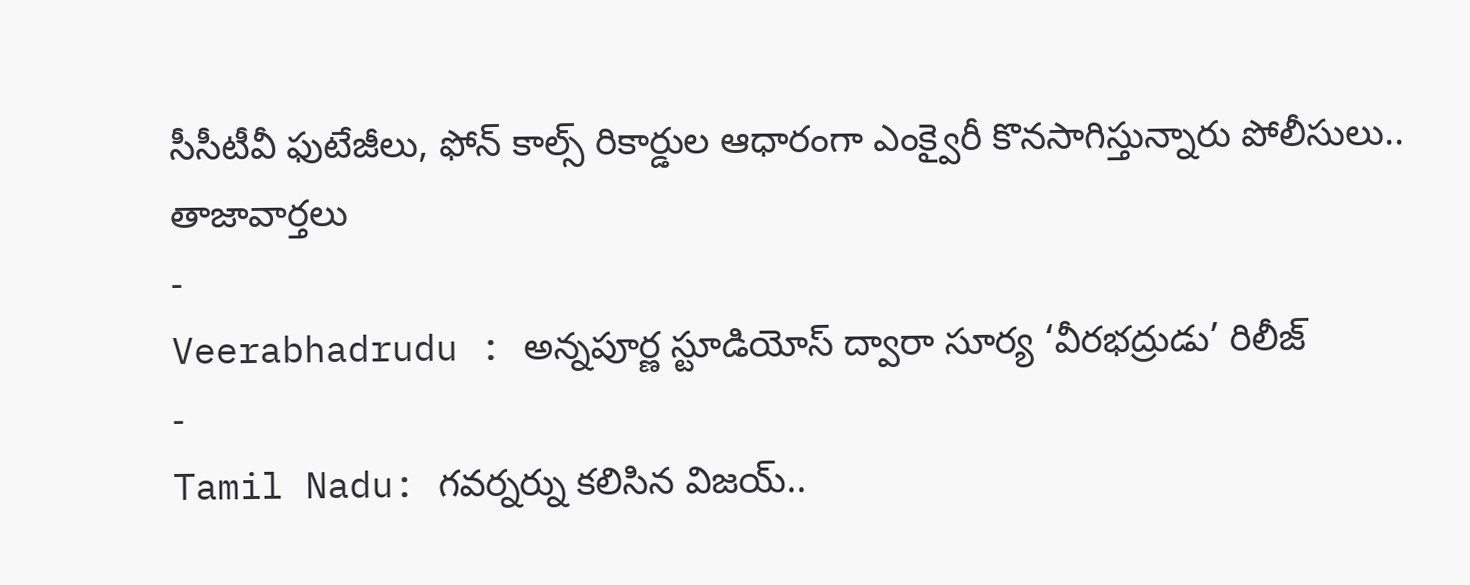సీసీటీవీ ఫుటేజీలు, ఫోన్ కాల్స్ రికార్డుల ఆధారంగా ఎంక్వైరీ కొనసాగిస్తున్నారు పోలీసులు..
తాజావార్తలు
-
Veerabhadrudu : అన్నపూర్ణ స్టూడియోస్ ద్వారా సూర్య ‘వీరభద్రుడు’ రిలీజ్
-
Tamil Nadu: గవర్నర్ను కలిసిన విజయ్..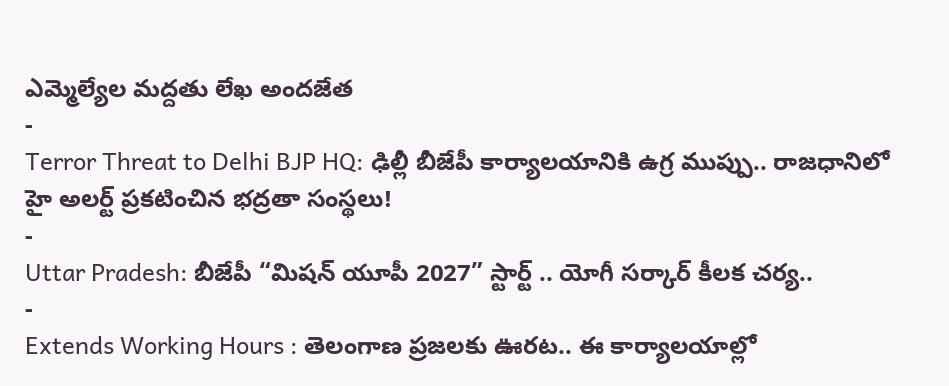ఎమ్మెల్యేల మద్దతు లేఖ అందజేత
-
Terror Threat to Delhi BJP HQ: ఢిల్లీ బీజేపీ కార్యాలయానికి ఉగ్ర ముప్పు.. రాజధానిలో హై అలర్ట్ ప్రకటించిన భద్రతా సంస్థలు!
-
Uttar Pradesh: బీజేపీ “మిషన్ యూపీ 2027” స్టార్ట్ .. యోగీ సర్కార్ కీలక చర్య..
-
Extends Working Hours : తెలంగాణ ప్రజలకు ఊరట.. ఈ కార్యాలయాల్లో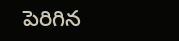పెరిగిన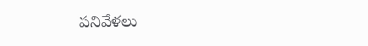పనివేళలు